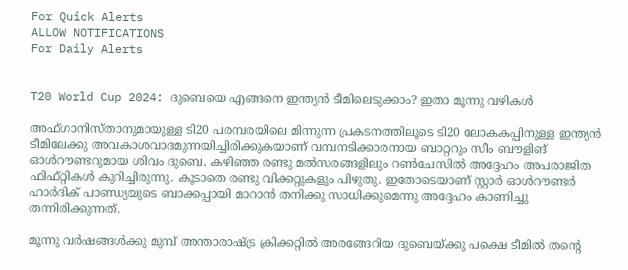For Quick Alerts
ALLOW NOTIFICATIONS
For Daily Alerts


T20 World Cup 2024: ദുബെയെ എങ്ങനെ ഇന്ത്യന്‍ ടീമിലെടുക്കാം? ഇതാ മൂന്നു വഴികള്‍

അഫ്ഗാനിസ്താനുമായുള്ള ടി20 പരമ്പരയിലെ മിന്നുന്ന പ്രകടനത്തിലൂടെ ടി20 ലോകകപ്പിനുള്ള ഇന്ത്യന്‍ ടീമിലേക്കു അവകാശവാദമുന്നയിച്ചിരിക്കുകയാണ് വമ്പനടിക്കാരനായ ബാറ്ററും സീം ബൗളിങ് ഓള്‍റൗണ്ടറുമായ ശിവം ദുബെ. കഴിഞ്ഞ രണ്ടു മല്‍സരങ്ങളിലും റണ്‍ചേസില്‍ അദ്ദേഹം അപരാജിത ഫിഫ്റ്റികള്‍ കുറിച്ചിരുന്നു. കൂടാതെ രണ്ടു വിക്കറ്റുകളും പിഴുതു. ഇതോടെയാണ് സ്റ്റാര്‍ ഓള്‍റൗണ്ടര്‍ ഹാര്‍ദിക് പാണ്ഡ്യയുടെ ബാക്കപ്പായി മാറാന്‍ തനിക്കു സാധിക്കുമെന്നു അദ്ദേഹം കാണിച്ചു തന്നിരിക്കുന്നത്.

മൂന്നു വര്‍ഷങ്ങള്‍ക്കു മുമ്പ് അന്താരാഷ്ട്ര ക്രിക്കറ്റില്‍ അരങ്ങേറിയ ദുബെയ്ക്കു പക്ഷെ ടീമില്‍ തന്റെ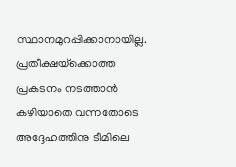സ്ഥാനമുറപ്പിക്കാനായില്ല. പ്രതീക്ഷയ്‌ക്കൊത്ത പ്രകടനം നടത്താന്‍ കഴിയാതെ വന്നതോടെ അദ്ദേഹത്തിനു ടീമിലെ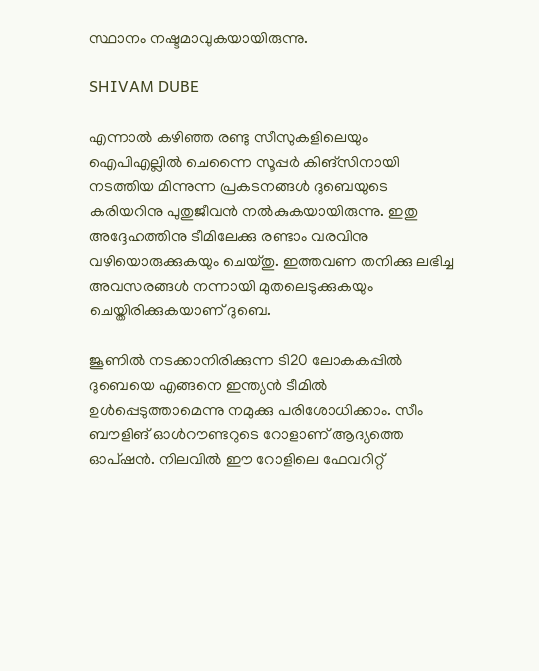സ്ഥാനം നഷ്ടമാവുകയായിരുന്നു.

SHIVAM DUBE

എന്നാല്‍ കഴിഞ്ഞ രണ്ടു സീസുകളിലെയും ഐപിഎല്ലില്‍ ചെന്നൈ സൂപ്പര്‍ കിങ്‌സിനായി നടത്തിയ മിന്നുന്ന പ്രകടനങ്ങൾ ദുബെയുടെ കരിയറിനു പുതുജീവന്‍ നല്‍കുകയായിരുന്നു. ഇതു അദ്ദേഹത്തിനു ടീമിലേക്കു രണ്ടാം വരവിനു വഴിയൊരുക്കുകയും ചെയ്തു. ഇത്തവണ തനിക്കു ലഭിച്ച അവസരങ്ങള്‍ നന്നായി മുതലെടുക്കുകയും ചെയ്തിരിക്കുകയാണ് ദുബെ.

ജൂണില്‍ നടക്കാനിരിക്കുന്ന ടി20 ലോകകപ്പില്‍ ദുബെയെ എങ്ങനെ ഇന്ത്യന്‍ ടീമില്‍ ഉള്‍പ്പെടുത്താമെന്നു നമുക്കു പരിശോധിക്കാം. സീം ബൗളിങ് ഓള്‍റൗണ്ടറുടെ റോളാണ് ആദ്യത്തെ ഓപ്ഷന്‍. നിലവില്‍ ഈ റോളിലെ ഫേവറിറ്റ്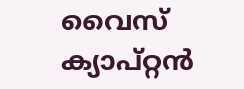വൈസ് ക്യാപ്റ്റന്‍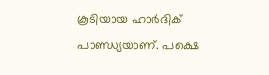കൂടിയായ ഹാര്‍ദിക് പാണ്ഡ്യയാണ്. പക്ഷെ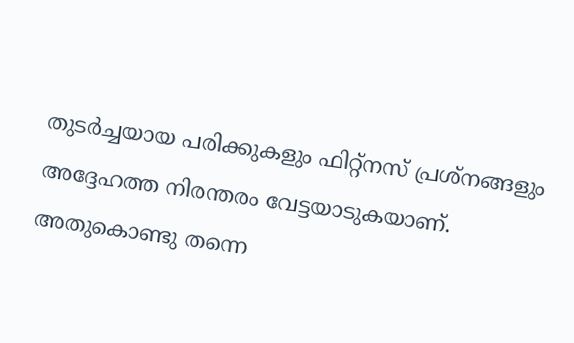തുടര്‍ച്ചയായ പരിക്കുകളും ഫിറ്റ്‌നസ് പ്രശ്‌നങ്ങളും അദ്ദേഹത്ത നിരന്തരം വേട്ടയാടുകയാണ്. അതുകൊണ്ടു തന്നെ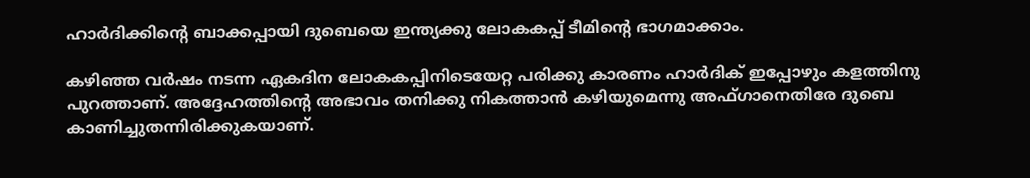ഹാര്‍ദിക്കിന്റെ ബാക്കപ്പായി ദുബെയെ ഇന്ത്യക്കു ലോകകപ്പ് ടീമിന്റെ ഭാഗമാക്കാം.

കഴിഞ്ഞ വര്‍ഷം നടന്ന ഏകദിന ലോകകപ്പിനിടെയേറ്റ പരിക്കു കാരണം ഹാര്‍ദിക് ഇപ്പോഴും കളത്തിനു പുറത്താണ്. അദ്ദേഹത്തിന്റെ അഭാവം തനിക്കു നികത്താന്‍ കഴിയുമെന്നു അഫ്ഗാനെതിരേ ദുബെ കാണിച്ചുതന്നിരിക്കുകയാണ്.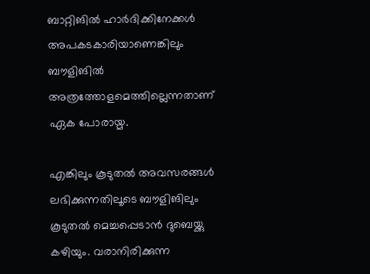ബാറ്റിങില്‍ ഹാര്‍ദിക്കിനേക്കള്‍ അപകടകാരിയാണെങ്കിലും ബൗളിങില്‍ അത്രത്തോളമെത്തില്ലെന്നതാണ് ഏക പോരായ്മ.

എങ്കിലും കൂടുതല്‍ അവസരങ്ങള്‍ ലഭിക്കുന്നതിലൂടെ ബൗളിങിലും കൂടുതല്‍ മെച്ചപ്പെടാന്‍ ദുബെയ്ക്കു കഴിയും. വരാനിരിക്കുന്ന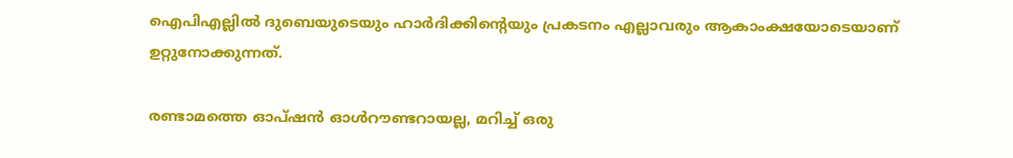ഐപിഎല്ലില്‍ ദുബെയുടെയും ഹാര്‍ദിക്കിന്റെയും പ്രകടനം എല്ലാവരും ആകാംക്ഷയോടെയാണ് ഉറ്റുനോക്കുന്നത്.

രണ്ടാമത്തെ ഓപ്ഷന്‍ ഓള്‍റൗണ്ടറായല്ല, മറിച്ച് ഒരു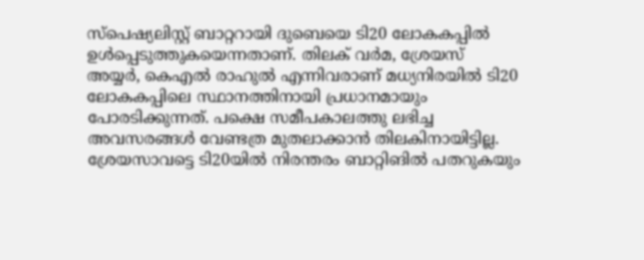സ്‌പെഷ്യലിസ്റ്റ് ബാറ്ററായി ദുബെയെ ടി20 ലോകകപ്പില്‍ ഉള്‍പ്പെടുത്തുകയെന്നതാണ്. തിലക് വര്‍മ, ശ്രേയസ് അയ്യര്‍, കെഎല്‍ രാഹുല്‍ എന്നിവരാണ് മധ്യനിരയില്‍ ടി20 ലോകകപ്പിലെ സ്ഥാനത്തിനായി പ്രധാനമായും പോരടിക്കുന്നത്. പക്ഷെ സമീപകാലത്തു ലഭിച്ച അവസരങ്ങള്‍ വേണ്ടത്ര മുതലാക്കാന്‍ തിലകിനായിട്ടില്ല. ശ്രേയസാവട്ടെ ടി20യില്‍ നിരന്തരം ബാറ്റിങില്‍ പതറുകയും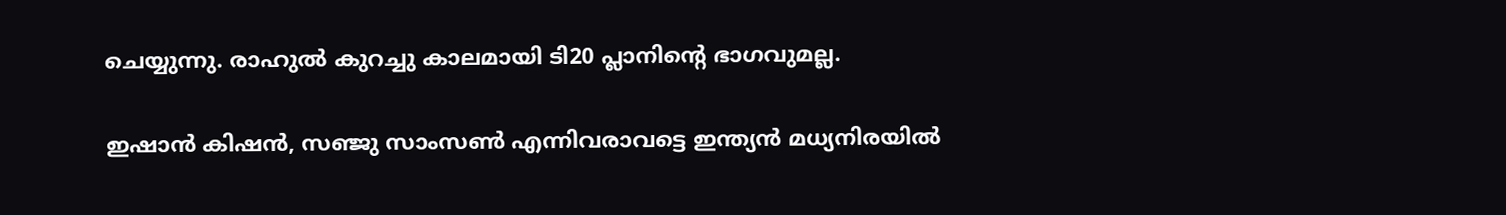ചെയ്യുന്നു. രാഹുല്‍ കുറച്ചു കാലമായി ടി20 പ്ലാനിന്റെ ഭാഗവുമല്ല.

ഇഷാന്‍ കിഷന്‍, സഞ്ജു സാംസണ്‍ എന്നിവരാവട്ടെ ഇന്ത്യന്‍ മധ്യനിരയില്‍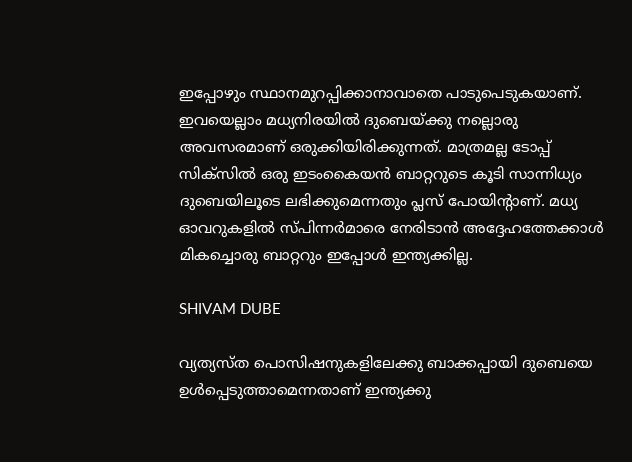ഇപ്പോഴും സ്ഥാനമുറപ്പിക്കാനാവാതെ പാടുപെടുകയാണ്. ഇവയെല്ലാം മധ്യനിരയില്‍ ദുബെയ്ക്കു നല്ലൊരു അവസരമാണ് ഒരുക്കിയിരിക്കുന്നത്. മാത്രമല്ല ടോപ്പ് സിക്‌സില്‍ ഒരു ഇടംകൈയന്‍ ബാറ്ററുടെ കൂടി സാന്നിധ്യം ദുബെയിലൂടെ ലഭിക്കുമെന്നതും പ്ലസ് പോയിന്റാണ്. മധ്യ ഓവറുകളില്‍ സ്പിന്നര്‍മാരെ നേരിടാന്‍ അദ്ദേഹത്തേക്കാള്‍ മികച്ചൊരു ബാറ്ററും ഇപ്പോള്‍ ഇന്ത്യക്കില്ല.

SHIVAM DUBE

വ്യത്യസ്ത പൊസിഷനുകളിലേക്കു ബാക്കപ്പായി ദുബെയെ ഉള്‍പ്പെടുത്താമെന്നതാണ് ഇന്ത്യക്കു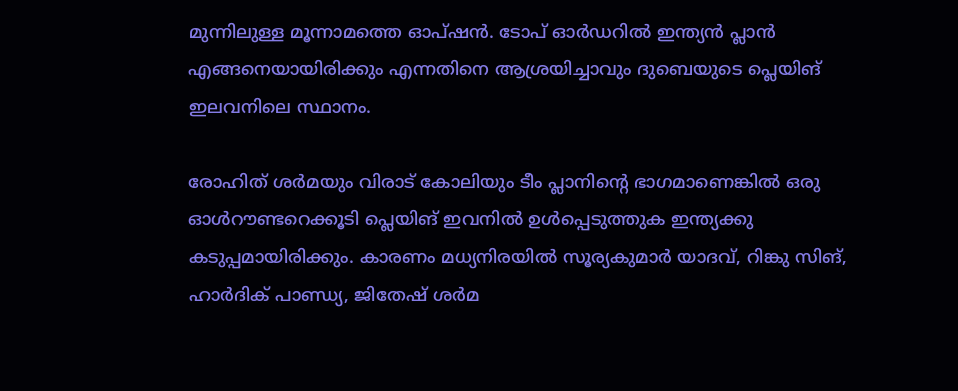മുന്നിലുള്ള മൂന്നാമത്തെ ഓപ്ഷന്‍. ടോപ് ഓര്‍ഡറില്‍ ഇന്ത്യന്‍ പ്ലാന്‍ എങ്ങനെയായിരിക്കും എന്നതിനെ ആശ്രയിച്ചാവും ദുബെയുടെ പ്ലെയിങ് ഇലവനിലെ സ്ഥാനം.

രോഹിത് ശര്‍മയും വിരാട് കോലിയും ടീം പ്ലാനിന്റെ ഭാഗമാണെങ്കില്‍ ഒരു ഓള്‍റൗണ്ടറെക്കൂടി പ്ലെയിങ് ഇവനില്‍ ഉള്‍പ്പെടുത്തുക ഇന്ത്യക്കു കടുപ്പമായിരിക്കും. കാരണം മധ്യനിരയില്‍ സൂര്യകുമാര്‍ യാദവ്, റിങ്കു സിങ്, ഹാര്‍ദിക് പാണ്ഡ്യ, ജിതേഷ് ശര്‍മ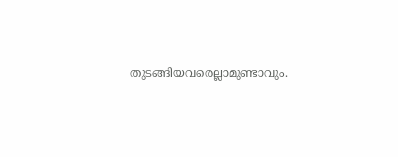തുടങ്ങിയവരെല്ലാമുണ്ടാവും.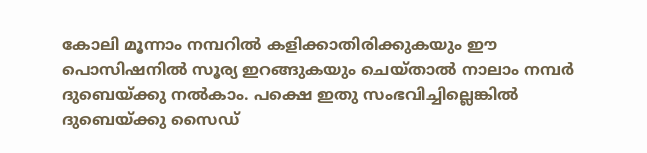കോലി മൂന്നാം നമ്പറില്‍ കളിക്കാതിരിക്കുകയും ഈ പൊസിഷനില്‍ സൂര്യ ഇറങ്ങുകയും ചെയ്താല്‍ നാലാം നമ്പര്‍ ദുബെയ്ക്കു നല്‍കാം. പക്ഷെ ഇതു സംഭവിച്ചില്ലെങ്കില്‍ ദുബെയ്ക്കു സൈഡ്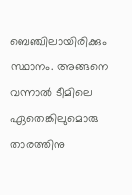ബെഞ്ചിലായിരിക്കും സ്ഥാനം. അങ്ങനെ വന്നാല്‍ ടീമിലെ ഏതെങ്കിലുമൊരു താരത്തിനു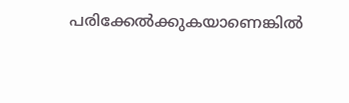പരിക്കേല്‍ക്കുകയാണെങ്കില്‍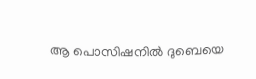ആ പൊസിഷനില്‍ ദുബെയെ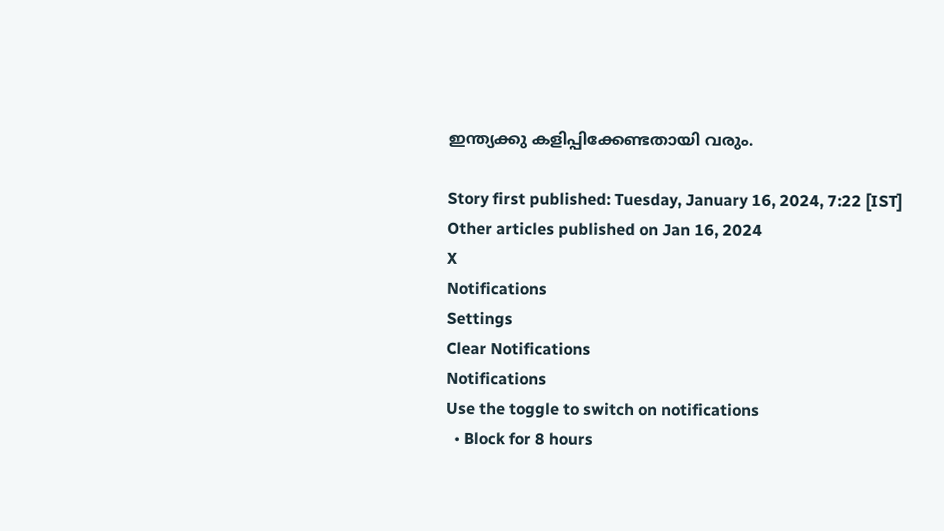ഇന്ത്യക്കു കളിപ്പിക്കേണ്ടതായി വരും.

Story first published: Tuesday, January 16, 2024, 7:22 [IST]
Other articles published on Jan 16, 2024
X
Notifications
Settings
Clear Notifications
Notifications
Use the toggle to switch on notifications
  • Block for 8 hours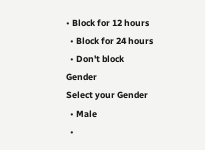• Block for 12 hours
  • Block for 24 hours
  • Don't block
Gender
Select your Gender
  • Male
  •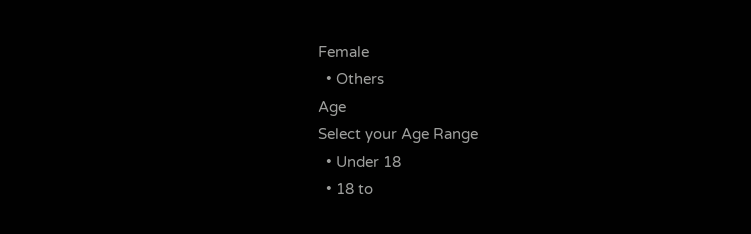Female
  • Others
Age
Select your Age Range
  • Under 18
  • 18 to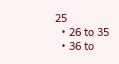25
  • 26 to 35
  • 36 to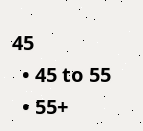45
  • 45 to 55
  • 55+